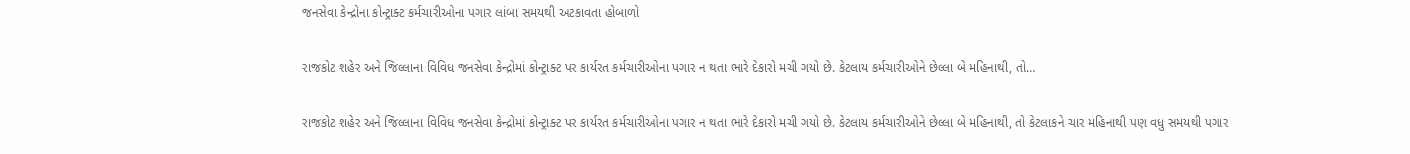જનસેવા કેન્દ્રોના કોન્ટ્રાક્ટ કર્મચારીઓના પગાર લાંબા સમયથી અટકાવતા હોબાળો

રાજકોટ શહેર અને જિલ્લાના વિવિધ જનસેવા કેન્દ્રોમાં કોન્ટ્રાક્ટ પર કાર્યરત કર્મચારીઓના પગાર ન થતા ભારે દેકારો મચી ગયો છે. કેટલાય કર્મચારીઓને છેલ્લા બે મહિનાથી, તો…

રાજકોટ શહેર અને જિલ્લાના વિવિધ જનસેવા કેન્દ્રોમાં કોન્ટ્રાક્ટ પર કાર્યરત કર્મચારીઓના પગાર ન થતા ભારે દેકારો મચી ગયો છે. કેટલાય કર્મચારીઓને છેલ્લા બે મહિનાથી, તો કેટલાકને ચાર મહિનાથી પણ વધુ સમયથી પગાર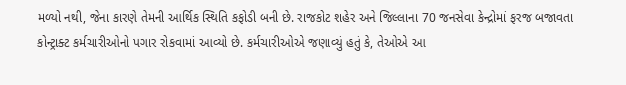મળ્યો નથી, જેના કારણે તેમની આર્થિક સ્થિતિ કફોડી બની છે. રાજકોટ શહેર અને જિલ્લાના 70 જનસેવા કેન્દ્રોમાં ફરજ બજાવતા કોન્ટ્રાક્ટ કર્મચારીઓનો પગાર રોકવામાં આવ્યો છે. કર્મચારીઓએ જણાવ્યું હતું કે, તેઓએ આ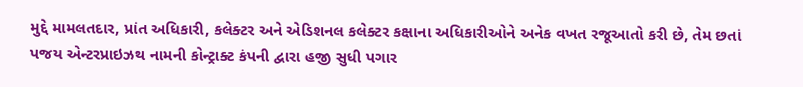મુદ્દે મામલતદાર, પ્રાંત અધિકારી, કલેક્ટર અને એડિશનલ કલેક્ટર કક્ષાના અધિકારીઓને અનેક વખત રજૂઆતો કરી છે, તેમ છતાં પજય એન્ટરપ્રાઇઝથ નામની કોન્ટ્રાક્ટ કંપની દ્વારા હજી સુધી પગાર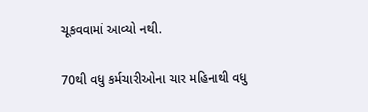ચૂકવવામાં આવ્યો નથી.

70થી વધુ કર્મચારીઓના ચાર મહિનાથી વધુ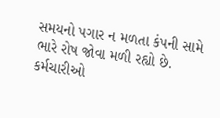સમયનો પગાર ન મળતા કંપની સામે ભારે રોષ જોવા મળી રહ્યો છે. કર્મચારીઓ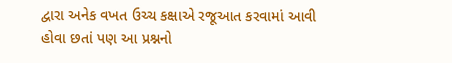દ્વારા અનેક વખત ઉચ્ચ કક્ષાએ રજૂઆત કરવામાં આવી હોવા છતાં પણ આ પ્રશ્નનો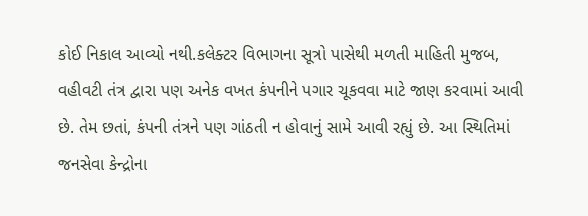કોઈ નિકાલ આવ્યો નથી.કલેક્ટર વિભાગના સૂત્રો પાસેથી મળતી માહિતી મુજબ, વહીવટી તંત્ર દ્વારા પણ અનેક વખત કંપનીને પગાર ચૂકવવા માટે જાણ કરવામાં આવી છે. તેમ છતાં, કંપની તંત્રને પણ ગાંઠતી ન હોવાનું સામે આવી રહ્યું છે. આ સ્થિતિમાં જનસેવા કેન્દ્રોના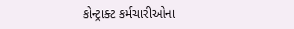કોન્ટ્રાક્ટ કર્મચારીઓના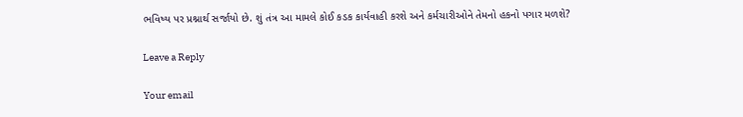ભવિષ્ય પર પ્રશ્નાર્થ સર્જાયો છે. શું તંત્ર આ મામલે કોઈ કડક કાર્યવાહી કરશે અને કર્મચારીઓને તેમનો હકનો પગાર મળશે?

Leave a Reply

Your email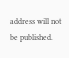address will not be published.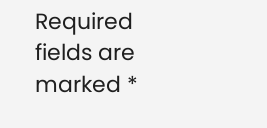Required fields are marked *